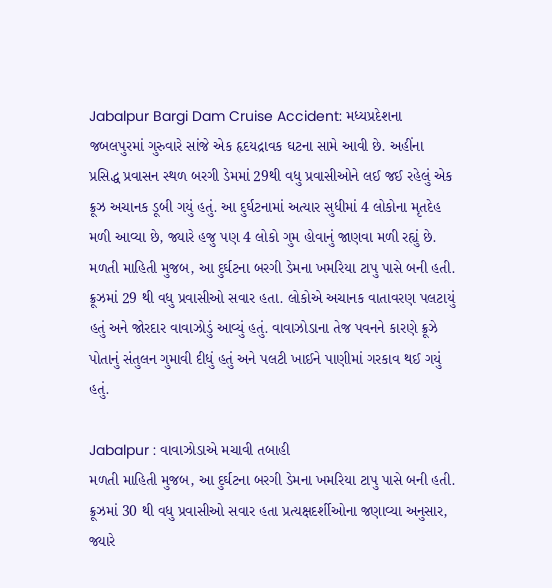Jabalpur Bargi Dam Cruise Accident: મધ્યપ્રદેશના જબલપુરમાં ગુરુવારે સાંજે એક હૃદયદ્રાવક ઘટના સામે આવી છે. અહીંના પ્રસિદ્ધ પ્રવાસન સ્થળ બરગી ડેમમાં 29થી વધુ પ્રવાસીઓને લઈ જઈ રહેલું એક ક્રૂઝ અચાનક ડૂબી ગયું હતું. આ દુર્ઘટનામાં અત્યાર સુધીમાં 4 લોકોના મૃતદેહ મળી આવ્યા છે, જ્યારે હજુ પણ 4 લોકો ગુમ હોવાનું જાણવા મળી રહ્યું છે.
મળતી માહિતી મુજબ, આ દુર્ઘટના બરગી ડેમના ખમરિયા ટાપુ પાસે બની હતી. ક્રૂઝમાં 29 થી વધુ પ્રવાસીઓ સવાર હતા. લોકોએ અચાનક વાતાવરણ પલટાયું હતું અને જોરદાર વાવાઝોડું આવ્યું હતું. વાવાઝોડાના તેજ પવનને કારણે ક્રૂઝે પોતાનું સંતુલન ગુમાવી દીધું હતું અને પલટી ખાઈને પાણીમાં ગરકાવ થઈ ગયું હતું.

Jabalpur : વાવાઝોડાએ મચાવી તબાહી
મળતી માહિતી મુજબ, આ દુર્ઘટના બરગી ડેમના ખમરિયા ટાપુ પાસે બની હતી. ક્રૂઝમાં 30 થી વધુ પ્રવાસીઓ સવાર હતા પ્રત્યક્ષદર્શીઓના જણાવ્યા અનુસાર, જ્યારે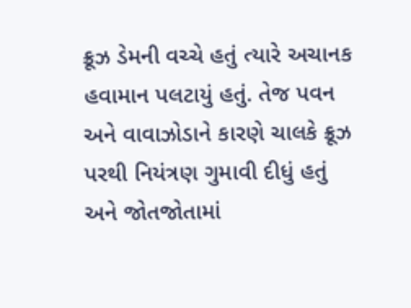ક્રૂઝ ડેમની વચ્ચે હતું ત્યારે અચાનક હવામાન પલટાયું હતું. તેજ પવન અને વાવાઝોડાને કારણે ચાલકે ક્રૂઝ પરથી નિયંત્રણ ગુમાવી દીધું હતું અને જોતજોતામાં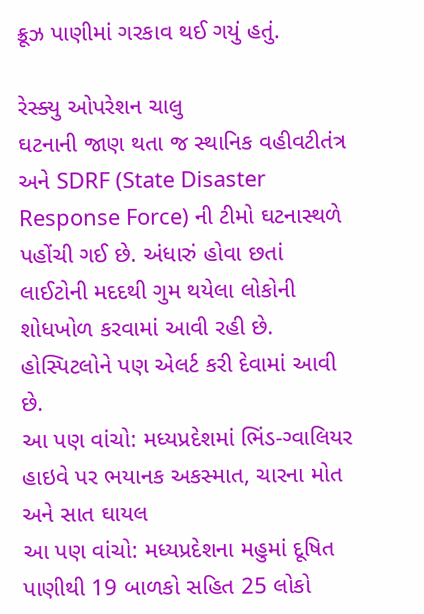ક્રૂઝ પાણીમાં ગરકાવ થઈ ગયું હતું.

રેસ્ક્યુ ઓપરેશન ચાલુ
ઘટનાની જાણ થતા જ સ્થાનિક વહીવટીતંત્ર અને SDRF (State Disaster Response Force) ની ટીમો ઘટનાસ્થળે પહોંચી ગઈ છે. અંધારું હોવા છતાં લાઈટોની મદદથી ગુમ થયેલા લોકોની શોધખોળ કરવામાં આવી રહી છે. હોસ્પિટલોને પણ એલર્ટ કરી દેવામાં આવી છે.
આ પણ વાંચો: મધ્યપ્રદેશમાં ભિંડ-ગ્વાલિયર હાઇવે પર ભયાનક અકસ્માત, ચારના મોત અને સાત ઘાયલ
આ પણ વાંચો: મધ્યપ્રદેશના મહુમાં દૂષિત પાણીથી 19 બાળકો સહિત 25 લોકો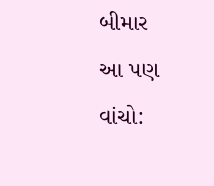બીમાર
આ પણ વાંચો: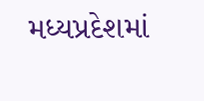મધ્યપ્રદેશમાં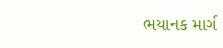ભયાનક માર્ગ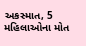અકસ્માત, 5 મહિલાઓના મોત